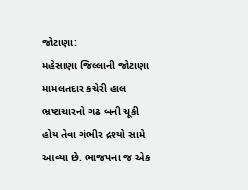જોટાણા:
મહેસાણા જિલ્લાની જોટાણા મામલતદાર કચેરી હાલ ભ્રષ્ટાચારનો ગઢ બની ચૂકી હોય તેવા ગંભીર દ્રશ્યો સામે આવ્યા છે. ભાજપના જ એક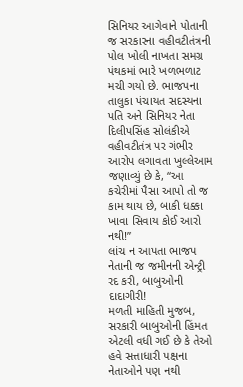સિનિયર આગેવાને પોતાની જ સરકારના વહીવટીતંત્રની પોલ ખોલી નાખતા સમગ્ર પંથકમાં ભારે ખળભળાટ મચી ગયો છે. ભાજપના તાલુકા પંચાયત સદસ્યના પતિ અને સિનિયર નેતા દિલીપસિંહ સોલંકીએ વહીવટીતંત્ર પર ગંભીર આરોપ લગાવતા ખુલ્લેઆમ જણાવ્યું છે કે, “આ કચેરીમાં પૈસા આપો તો જ કામ થાય છે, બાકી ધક્કા ખાવા સિવાય કોઈ આરો નથી!”
લાંચ ન આપતા ભાજપ નેતાની જ જમીનની એન્ટ્રી રદ કરી, બાબુઓની દાદાગીરી!
મળતી માહિતી મુજબ, સરકારી બાબુઓની હિંમત એટલી વધી ગઈ છે કે તેઓ હવે સત્તાધારી પક્ષના નેતાઓને પણ નથી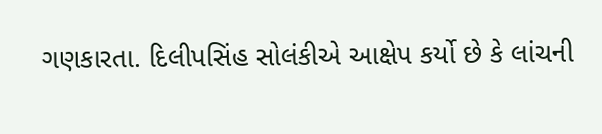ગણકારતા. દિલીપસિંહ સોલંકીએ આક્ષેપ કર્યો છે કે લાંચની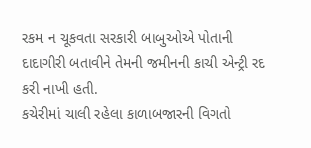રકમ ન ચૂકવતા સરકારી બાબુઓએ પોતાની દાદાગીરી બતાવીને તેમની જમીનની કાચી એન્ટ્રી રદ કરી નાખી હતી.
કચેરીમાં ચાલી રહેલા કાળાબજારની વિગતો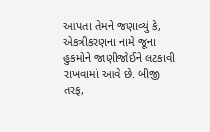આપતા તેમને જણાવ્યું કે, એકત્રીકરણના નામે જૂના હુકમોને જાણીજોઈને લટકાવી રાખવામાં આવે છે. બીજી તરફ,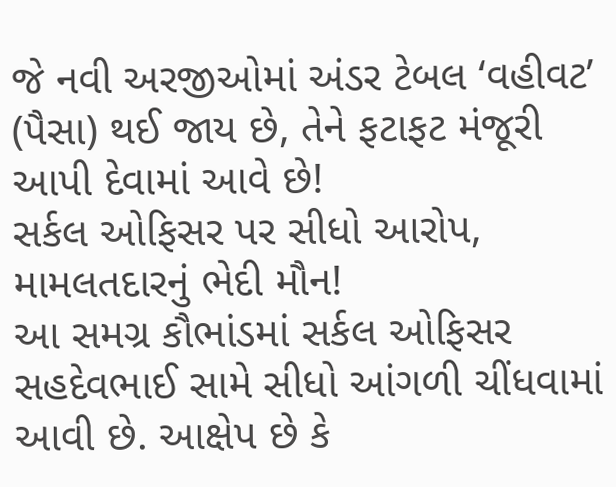જે નવી અરજીઓમાં અંડર ટેબલ ‘વહીવટ’ (પૈસા) થઈ જાય છે, તેને ફટાફટ મંજૂરી આપી દેવામાં આવે છે!
સર્કલ ઓફિસર પર સીધો આરોપ, મામલતદારનું ભેદી મૌન!
આ સમગ્ર કૌભાંડમાં સર્કલ ઓફિસર સહદેવભાઈ સામે સીધો આંગળી ચીંધવામાં આવી છે. આક્ષેપ છે કે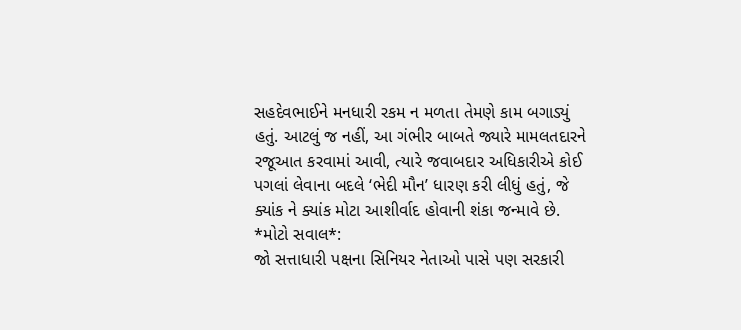સહદેવભાઈને મનધારી રકમ ન મળતા તેમણે કામ બગાડ્યું હતું. આટલું જ નહીં, આ ગંભીર બાબતે જ્યારે મામલતદારને રજૂઆત કરવામાં આવી, ત્યારે જવાબદાર અધિકારીએ કોઈ પગલાં લેવાના બદલે ‘ભેદી મૌન’ ધારણ કરી લીધું હતું, જે ક્યાંક ને ક્યાંક મોટા આશીર્વાદ હોવાની શંકા જન્માવે છે.
*મોટો સવાલ*:
જો સત્તાધારી પક્ષના સિનિયર નેતાઓ પાસે પણ સરકારી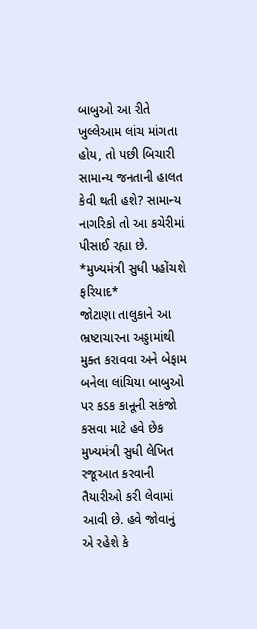બાબુઓ આ રીતે ખુલ્લેઆમ લાંચ માંગતા હોય, તો પછી બિચારી સામાન્ય જનતાની હાલત કેવી થતી હશે? સામાન્ય નાગરિકો તો આ કચેરીમાં પીસાઈ રહ્યા છે.
*મુખ્યમંત્રી સુધી પહોંચશે ફરિયાદ*
જોટાણા તાલુકાને આ ભ્રષ્ટાચારના અડ્ડામાંથી મુક્ત કરાવવા અને બેફામ બનેલા લાંચિયા બાબુઓ પર કડક કાનૂની સકંજો કસવા માટે હવે છેક મુખ્યમંત્રી સુધી લેખિત રજૂઆત કરવાની તૈયારીઓ કરી લેવામાં આવી છે. હવે જોવાનું એ રહેશે કે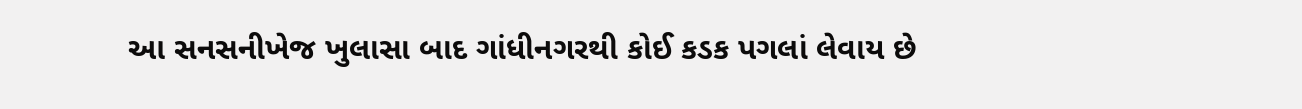આ સનસનીખેજ ખુલાસા બાદ ગાંધીનગરથી કોઈ કડક પગલાં લેવાય છે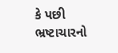કે પછી ભ્રષ્ટાચારનો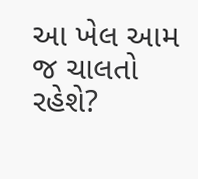આ ખેલ આમ જ ચાલતો રહેશે?